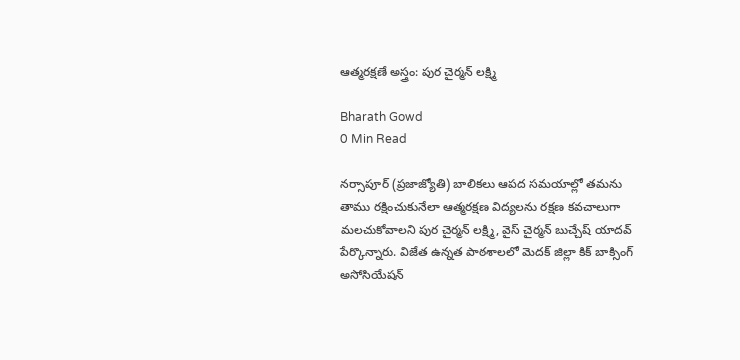ఆత్మరక్షణే అస్త్రం: పుర చైర్మన్ లక్ష్మి

Bharath Gowd
0 Min Read

నర్సాపూర్ (ప్రజాజ్యోతి) బాలికలు ఆపద సమయాల్లో తమను తాము రక్షించుకునేలా ఆత్మరక్షణ విద్యలను రక్షణ కవచాలుగా మలచుకోవాలని పుర చైర్మన్ లక్ష్మి, వైస్ చైర్మన్ బుచ్చేష్ యాదవ్ పేర్కొన్నారు. విజేత ఉన్నత పాఠశాలలో మెదక్ జిల్లా కిక్ బాక్సింగ్ అసోసియేషన్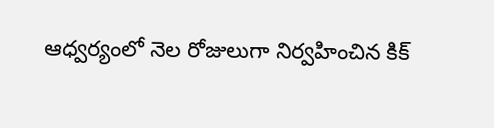ఆధ్వర్యంలో నెల రోజులుగా నిర్వహించిన కిక్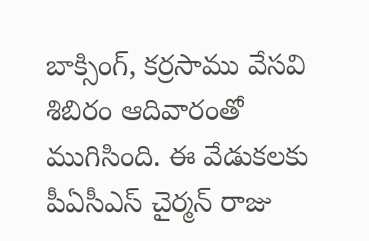బాక్సింగ్, కర్రసాము వేసవి శిబిరం ఆదివారంతో ముగిసింది. ఈ వేడుకలకు పీఏసీఎస్ చైర్మన్ రాజు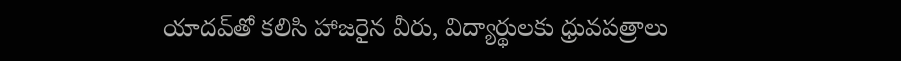యాదవ్‌తో కలిసి హాజరైన వీరు, విద్యార్థులకు ధ్రువపత్రాలు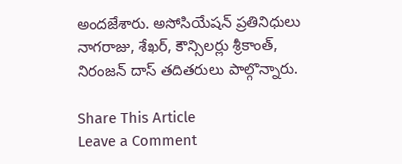అందజేశారు. అసోసియేషన్ ప్రతినిధులు నాగరాజు, శేఖర్, కౌన్సిలర్లు శ్రీకాంత్, నిరంజన్ దాస్ తదితరులు పాల్గొన్నారు.

Share This Article
Leave a Comment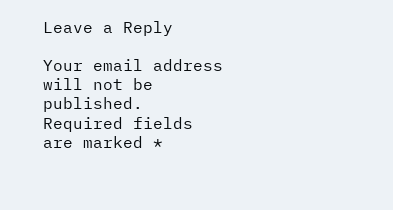Leave a Reply

Your email address will not be published. Required fields are marked *